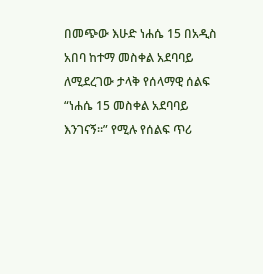በመጭው እሁድ ነሐሴ 15 በአዲስ አበባ ከተማ መስቀል አደባባይ ለሚደረገው ታላቅ የሰላማዊ ሰልፍ “ነሐሴ 15 መስቀል አደባባይ እንገናኝ።” የሚሉ የሰልፍ ጥሪ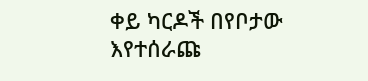ቀይ ካርዶች በየቦታው እየተሰራጩ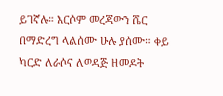ይገኛሉ። እርሶም መረጃውን ሼር በማድረግ ላልሰሙ ሁሉ ያሰሙ። ቀይ ካርድ ለራሶና ለወዳጅ ዘመዶት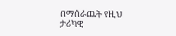በማሰራጨት የዚህ ታሪካዊ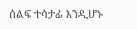ሰልፍ ተሳታፊ እንዲሆኑ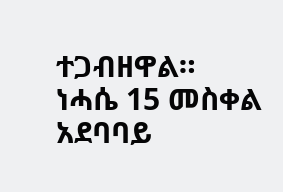ተጋብዘዋል።
ነሓሴ 15 መስቀል አደባባይ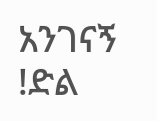አንገናኝ !ድል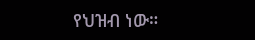የህዝብ ነው።